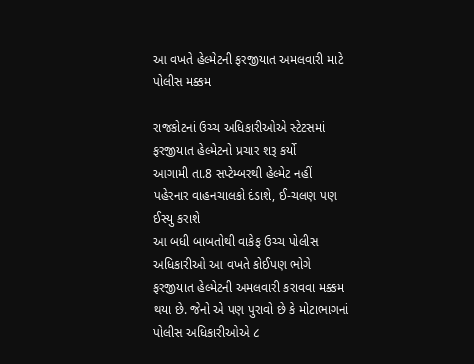આ વખતે હેલ્મેટની ફરજીયાત અમલવારી માટે પોલીસ મક્કમ

રાજકોટનાં ઉચ્ચ અધિકારીઓએ સ્ટેટસમાં ફરજીયાત હેલ્મેટનો પ્રચાર શરૂ કર્યો
આગામી તા.8 સપ્ટેમ્બરથી હેલ્મેટ નહીં પહેરનાર વાહનચાલકો દંડાશે, ઈ-ચલણ પણ ઈસ્યુ કરાશે
આ બધી બાબતોથી વાકેફ ઉચ્ચ પોલીસ અધિકારીઓ આ વખતે કોઈપણ ભોગે ફરજીયાત હેલ્મેટની અમલવારી કરાવવા મક્કમ થયા છે. જેનો એ પણ પુરાવો છે કે મોટાભાગનાં પોલીસ અધિકારીઓએ ૮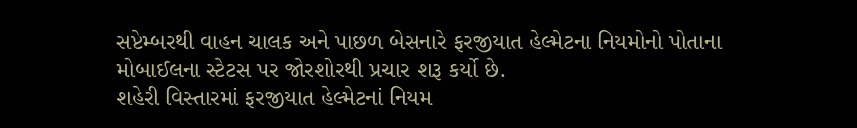સપ્ટેમ્બરથી વાહન ચાલક અને પાછળ બેસનારે ફરજીયાત હેલ્મેટના નિયમોનો પોતાના મોબાઈલના સ્ટેટસ પર જોરશોરથી પ્રચાર શરૂ કર્યો છે.
શહેરી વિસ્તારમાં ફરજીયાત હેલ્મેટનાં નિયમ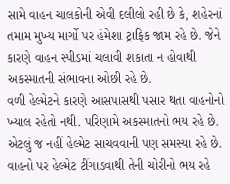સામે વાહન ચાલકોની એવી દલીલો રહી છે કે, શહેરનાં તમામ મુખ્ય માર્ગો પર હંમેશા ટ્રાફિક જામ રહે છે. જેને કારણે વાહન સ્પીડમાં ચલાવી શકાતા ન હોવાથી અકસ્માતની સંભાવના ઓછી રહે છે.
વળી હેલ્મેટને કારણે આસપાસથી પસાર થતા વાહનોનો ખ્યાલ રહેતો નથી. પરિણામે અકસ્માતનો ભય રહે છે. એટલું જ નહીં હેલ્મેટ સાચવવાની પણ સમસ્યા રહે છે. વાહનો પર હેલ્મેટ ટીંગાડવાથી તેની ચોરીનો ભય રહે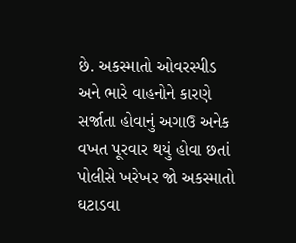છે. અકસ્માતો ઓવરસ્પીડ અને ભારે વાહનોને કારણે સર્જાતા હોવાનું અગાઉ અનેક વખત પૂરવાર થયું હોવા છતાં પોલીસે ખરેખર જો અકસ્માતો ઘટાડવા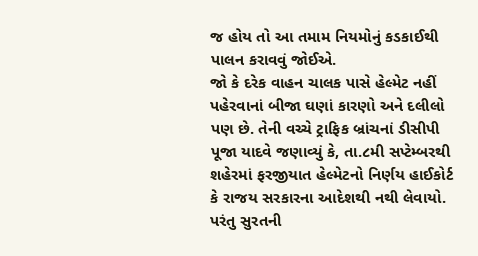જ હોય તો આ તમામ નિયમોનું કડકાઈથી પાલન કરાવવું જોઈએ.
જો કે દરેક વાહન ચાલક પાસે હેલ્મેટ નહીં પહેરવાનાં બીજા ઘણાં કારણો અને દલીલો પણ છે. તેની વચ્ચે ટ્રાફિક બ્રાંચનાં ડીસીપી પૂજા યાદવે જણાવ્યું કે, તા.૮મી સપ્ટેમ્બરથી શહેરમાં ફરજીયાત હેલ્મેટનો નિર્ણય હાઈકોર્ટ કે રાજય સરકારના આદેશથી નથી લેવાયો. પરંતુ સુરતની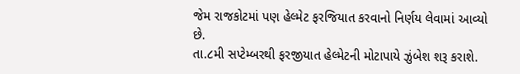જેમ રાજકોટમાં પણ હેલ્મેટ ફરજિયાત કરવાનો નિર્ણય લેવામાં આવ્યો છે.
તા.૮મી સપ્ટેમ્બરથી ફરજીયાત હેલ્મેટની મોટાપાયે ઝુંબેશ શરૂ કરાશે.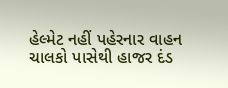હેલ્મેટ નહીં પહેરનાર વાહન ચાલકો પાસેથી હાજર દંડ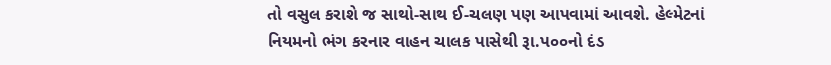તો વસુલ કરાશે જ સાથો-સાથ ઈ-ચલણ પણ આપવામાં આવશે. હેલ્મેટનાં નિયમનો ભંગ કરનાર વાહન ચાલક પાસેથી રૂા.પ૦૦નો દંડ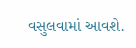વસુલવામાં આવશે.